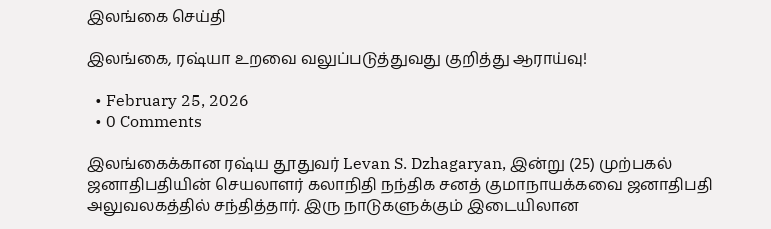இலங்கை செய்தி

இலங்கை, ரஷ்யா உறவை வலுப்படுத்துவது குறித்து ஆராய்வு!

  • February 25, 2026
  • 0 Comments

இலங்கைக்கான ரஷ்ய தூதுவர் Levan S. Dzhagaryan, இன்று (25) முற்பகல் ஜனாதிபதியின் செயலாளர் கலாநிதி நந்திக சனத் குமாநாயக்கவை ஜனாதிபதி அலுவலகத்தில் சந்தித்தார். இரு நாடுகளுக்கும் இடையிலான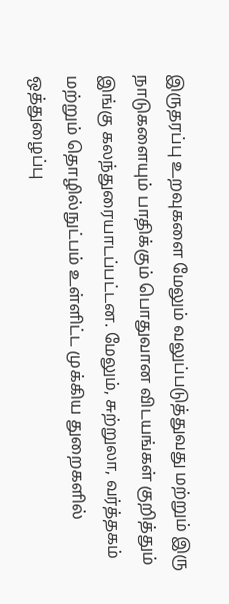இருதரப்பு உறவுகளை மேலும் வலுப்படுத்துவது மற்றும் இரு நாடுகளையும் பாதிக்கும் பொதுவான விடயங்கள் குறித்தும் இங்கு கலந்துரையாடப்பட்டன. மேலும், சுற்றுலா, வர்த்தகம் மற்றும் தொழில்நுட்பம் உள்ளிட்ட முக்கிய துறைகளில் ஒத்துழைப்பு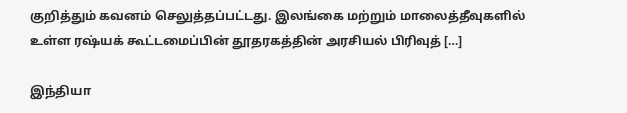குறித்தும் கவனம் செலுத்தப்பட்டது. இலங்கை மற்றும் மாலைத்தீவுகளில் உள்ள ரஷ்யக் கூட்டமைப்பின் தூதரகத்தின் அரசியல் பிரிவுத் […]

இந்தியா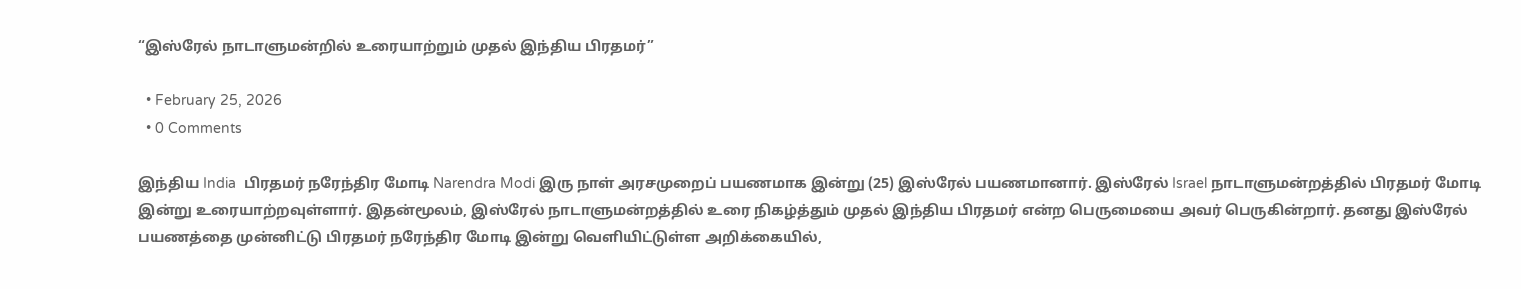“இஸ்ரேல் நாடாளுமன்றில் உரையாற்றும் முதல் இந்திய பிரதமர்”

  • February 25, 2026
  • 0 Comments

இந்திய India  பிரதமர் நரேந்திர மோடி Narendra Modi இரு நாள் அரசமுறைப் பயணமாக இன்று (25) இஸ்ரேல் பயணமானார். இஸ்ரேல் Israel நாடாளுமன்றத்தில் பிரதமர் மோடி இன்று உரையாற்றவுள்ளார். இதன்மூலம், இஸ்ரேல் நாடாளுமன்றத்தில் உரை நிகழ்த்தும் முதல் இந்திய பிரதமர் என்ற பெருமையை அவர் பெருகின்றார். தனது இஸ்ரேல் பயணத்தை முன்னிட்டு பிரதமர் நரேந்திர மோடி இன்று வெளியிட்டுள்ள அறிக்கையில்,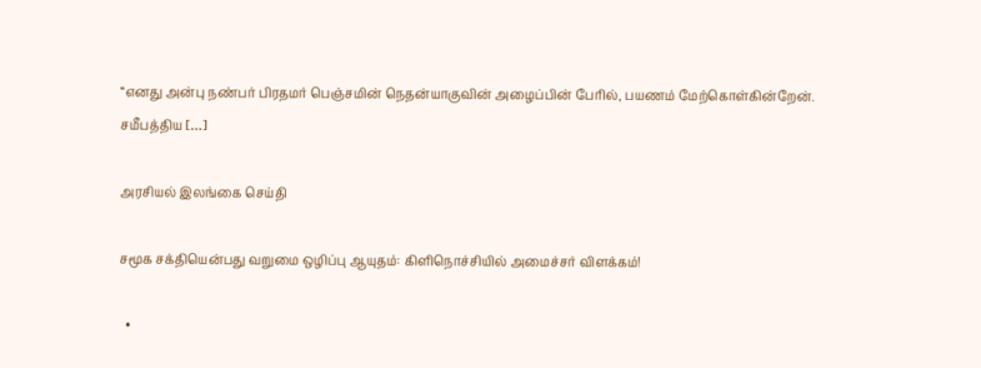‘‘எனது அன்பு நண்பர் பிரதமர் பெஞ்சமின் நெதன்யாகுவின் அழைப்பின் பேரில், பயணம் மேற்கொள்கின்றேன். சமீபத்திய […]

அரசியல் இலங்கை செய்தி

சமூக சக்தியென்பது வறுமை ஒழிப்பு ஆயுதம்: கிளிநொச்சியில் அமைச்சர் விளக்கம்!

  •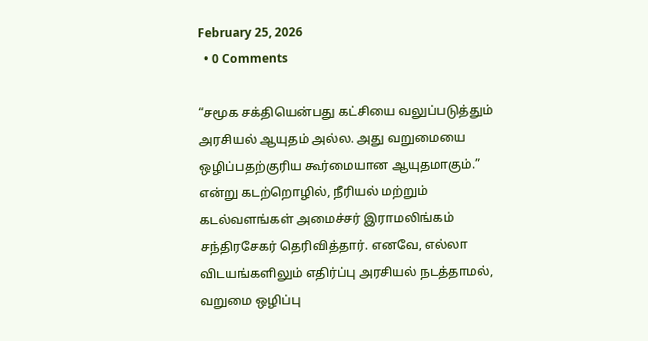February 25, 2026
  • 0 Comments

“சமூக சக்தியென்பது கட்சியை வலுப்படுத்தும் அரசியல் ஆயுதம் அல்ல. அது வறுமையை ஒழிப்பதற்குரிய கூர்மையான ஆயுதமாகும்.” என்று கடற்றொழில், நீரியல் மற்றும் கடல்வளங்கள் அமைச்சர் இராமலிங்கம் சந்திரசேகர் தெரிவித்தார். எனவே, எல்லா விடயங்களிலும் எதிர்ப்பு அரசியல் நடத்தாமல், வறுமை ஒழிப்பு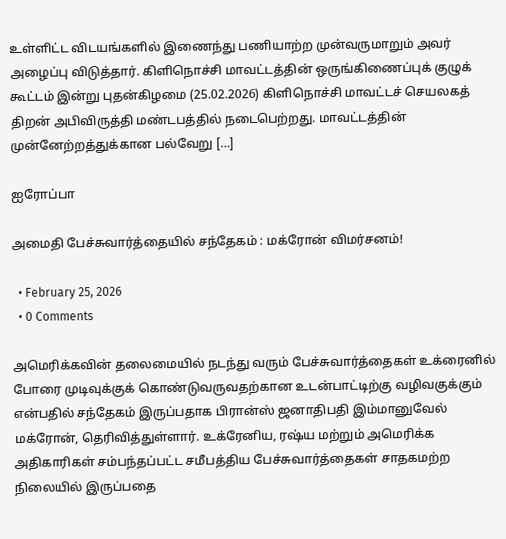உள்ளிட்ட விடயங்களில் இணைந்து பணியாற்ற முன்வருமாறும் அவர் அழைப்பு விடுத்தார். கிளிநொச்சி மாவட்டத்தின் ஒருங்கிணைப்புக் குழுக் கூட்டம் இன்று புதன்கிழமை (25.02.2026) கிளிநொச்சி மாவட்டச் செயலகத் திறன் அபிவிருத்தி மண்டபத்தில் நடைபெற்றது. மாவட்டத்தின் முன்னேற்றத்துக்கான பல்வேறு […]

ஐரோப்பா

அமைதி பேச்சுவார்த்தையில் சந்தேகம் : மக்ரோன் விமர்சனம்!

  • February 25, 2026
  • 0 Comments

அமெரிக்கவின் தலைமையில் நடந்து வரும் பேச்சுவார்த்தைகள் உக்ரைனில் போரை முடிவுக்குக் கொண்டுவருவதற்கான உடன்பாட்டிற்கு வழிவகுக்கும் என்பதில் சந்தேகம் இருப்பதாக பிரான்ஸ் ஜனாதிபதி இம்மானுவேல் மக்ரோன், தெரிவித்துள்ளார். உக்ரேனிய, ரஷ்ய மற்றும் அமெரிக்க அதிகாரிகள் சம்பந்தப்பட்ட சமீபத்திய பேச்சுவார்த்தைகள் சாதகமற்ற நிலையில் இருப்பதை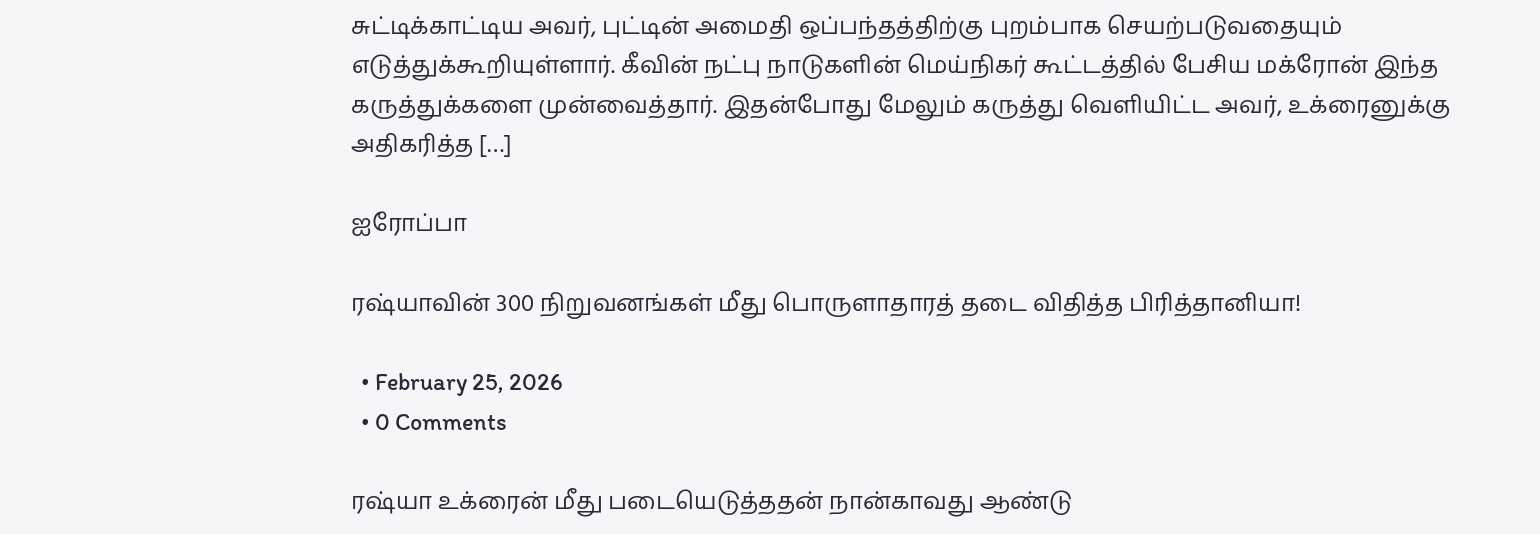சுட்டிக்காட்டிய அவர், புட்டின் அமைதி ஒப்பந்தத்திற்கு புறம்பாக செயற்படுவதையும் எடுத்துக்கூறியுள்ளார். கீவின் நட்பு நாடுகளின் மெய்நிகர் கூட்டத்தில் பேசிய மக்ரோன் இந்த கருத்துக்களை முன்வைத்தார். இதன்போது மேலும் கருத்து வெளியிட்ட அவர், உக்ரைனுக்கு அதிகரித்த […]

ஐரோப்பா

ரஷ்யாவின் 300 நிறுவனங்கள் மீது பொருளாதாரத் தடை விதித்த பிரித்தானியா!

  • February 25, 2026
  • 0 Comments

ரஷ்யா உக்ரைன் மீது படையெடுத்ததன் நான்காவது ஆண்டு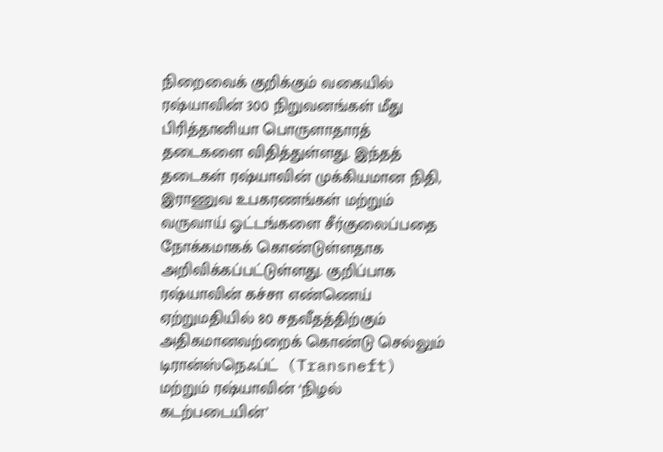நிறைவைக் குறிக்கும் வகையில் ரஷ்யாவின் 300 நிறுவனங்கள் மீது பிரித்தானியா பொருளாதாரத் தடைகளை விதித்துள்ளது. இந்தத் தடைகள் ரஷ்யாவின் முக்கியமான நிதி, இராணுவ உபகரணங்கள் மற்றும் வருவாய் ஓட்டங்களை சீர்குலைப்பதை நோக்கமாகக் கொண்டுள்ளதாக அறிவிக்கப்பட்டுள்ளது. குறிப்பாக ரஷ்யாவின் கச்சா எண்ணெய் ஏற்றுமதியில் 80 சதவீதத்திற்கும் அதிகமானவற்றைக் கொண்டு செல்லும் டிரான்ஸ்நெஃப்ட்  (Transneft) மற்றும் ரஷ்யாவின் ‘நிழல் கடற்படையின்’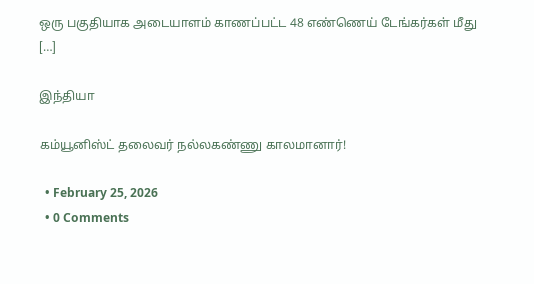ஒரு பகுதியாக அடையாளம் காணப்பட்ட 48 எண்ணெய் டேங்கர்கள் மீது […]

இந்தியா

கம்யூனிஸ்ட் தலைவர் நல்லகண்ணு காலமானார்!

  • February 25, 2026
  • 0 Comments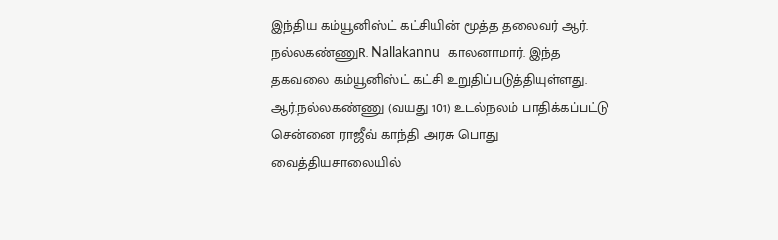இந்திய கம்யூனிஸ்ட் கட்சியின் மூத்த தலைவர் ஆர். நல்லகண்ணுR. Nallakannu  காலனாமார். இந்த தகவலை கம்யூனிஸ்ட் கட்சி உறுதிப்படுத்தியுள்ளது. ஆர்.நல்லகண்ணு (வயது 101) உடல்நலம் பாதிக்கப்பட்டு சென்னை ராஜீவ் காந்தி அரசு பொது வைத்தியசாலையில்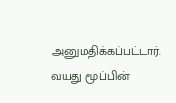அனுமதிக்கப்பட்டார். வயது மூப்பின்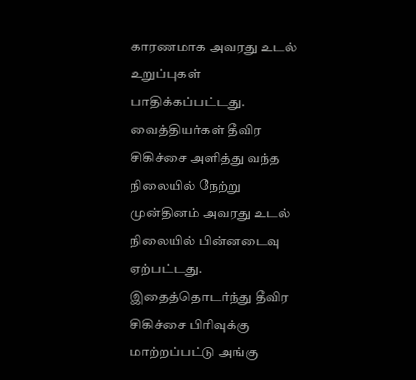காரணமாக அவரது உடல் உறுப்புகள் பாதிக்கப்பட்டது. வைத்தியர்கள் தீவிர சிகிச்சை அளித்து வந்த நிலையில் நேற்று முன்தினம் அவரது உடல் நிலையில் பின்னடைவு ஏற்பட்டது. இதைத்தொடர்ந்து தீவிர சிகிச்சை பிரிவுக்கு மாற்றப்பட்டு அங்கு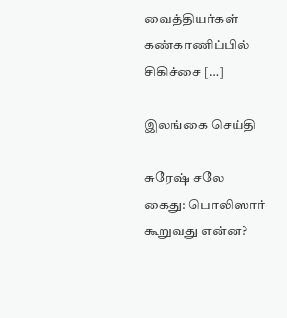வைத்தியர்கள் கண்காணிப்பில் சிகிச்சை […]

இலங்கை செய்தி

சுரேஷ் சலே கைது: பொலிஸார் கூறுவது என்ன?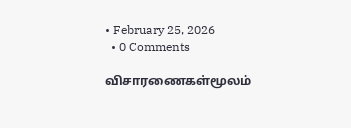• February 25, 2026
  • 0 Comments

விசாரணைகள்மூலம்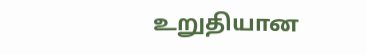உறுதியான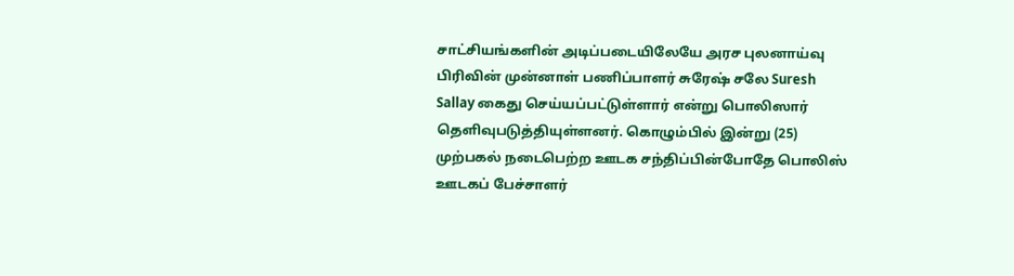சாட்சியங்களின் அடிப்படையிலேயே அரச புலனாய்வு பிரிவின் முன்னாள் பணிப்பாளர் சுரேஷ் சலே Suresh Sallay கைது செய்யப்பட்டுள்ளார் என்று பொலிஸார் தெளிவுபடுத்தியுள்ளனர். கொழும்பில் இன்று (25) முற்பகல் நடைபெற்ற ஊடக சந்திப்பின்போதே பொலிஸ் ஊடகப் பேச்சாளர்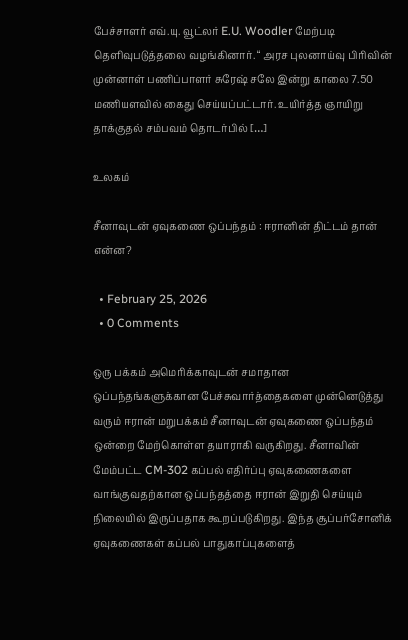பேச்சாளர் எவ்.யு. வூட்லர் E.U. Woodler மேற்படி தெளிவுபடுத்தலை வழங்கினார். “ அரச புலனாய்வு பிரிவின் முன்னாள் பணிப்பாளர் சுரேஷ் சலே இன்று காலை 7.50 மணியளவில் கைது செய்யப்பட்டார். உயிர்த்த ஞாயிறு தாக்குதல் சம்பவம் தொடர்பில் […]

உலகம்

சீனாவுடன் ஏவுகணை ஒப்பந்தம் : ஈரானின் திட்டம் தான் என்ன?

  • February 25, 2026
  • 0 Comments

ஒரு பக்கம் அமெரிக்காவுடன் சமாதான ஒப்பந்தங்களுக்கான பேச்சுவார்த்தைகளை முன்னெடுத்து வரும் ஈரான் மறுபக்கம் சீனாவுடன் ஏவுகணை ஒப்பந்தம் ஒன்றை மேற்கொள்ள தயாராகி வருகிறது. சீனாவின் மேம்பட்ட CM-302 கப்பல் எதிர்ப்பு ஏவுகணைகளை வாங்குவதற்கான ஒப்பந்தத்தை ஈரான் இறுதி செய்யும் நிலையில் இருப்பதாக கூறப்படுகிறது. இந்த சூப்பர்சோனிக் ஏவுகணைகள் கப்பல் பாதுகாப்புகளைத்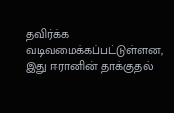தவிர்க்க வடிவமைக்கப்பட்டுள்ளன, இது ஈரானின் தாக்குதல்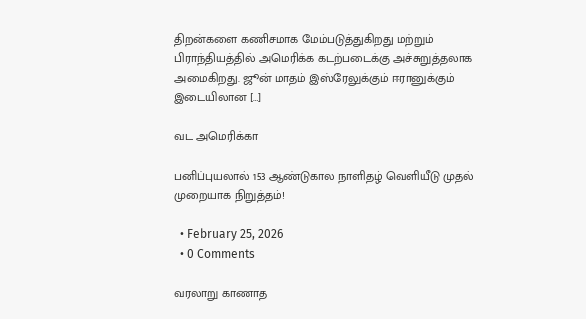திறன்களை கணிசமாக மேம்படுத்துகிறது மற்றும் பிராந்தியத்தில் அமெரிக்க கடற்படைக்கு அச்சுறுத்தலாக அமைகிறது. ஜூன் மாதம் இஸ்ரேலுக்கும் ஈரானுக்கும் இடையிலான […]

வட அமெரிக்கா

பனிப்புயலால் 153 ஆண்டுகால நாளிதழ் வெளியீடு முதல் முறையாக நிறுத்தம்!

  • February 25, 2026
  • 0 Comments

வரலாறு காணாத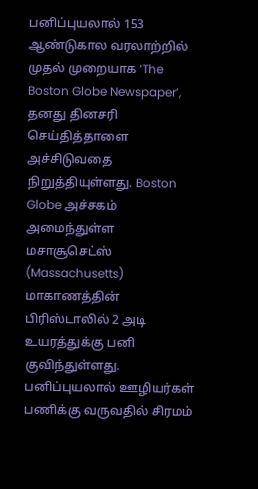பனிப்புயலால் 153 ஆண்டுகால வரலாற்றில் முதல் முறையாக ‘The Boston Globe Newspaper’, தனது தினசரி செய்தித்தாளை அச்சிடுவதை நிறுத்தியுள்ளது. Boston Globe அச்சகம் அமைந்துள்ள மசாசூசெட்ஸ் (Massachusetts) மாகாணத்தின் பிரிஸ்டாலில் 2 அடி உயரத்துக்கு பனி குவிந்துள்ளது. பனிப்புயலால் ஊழியர்கள் பணிக்கு வருவதில் சிரமம்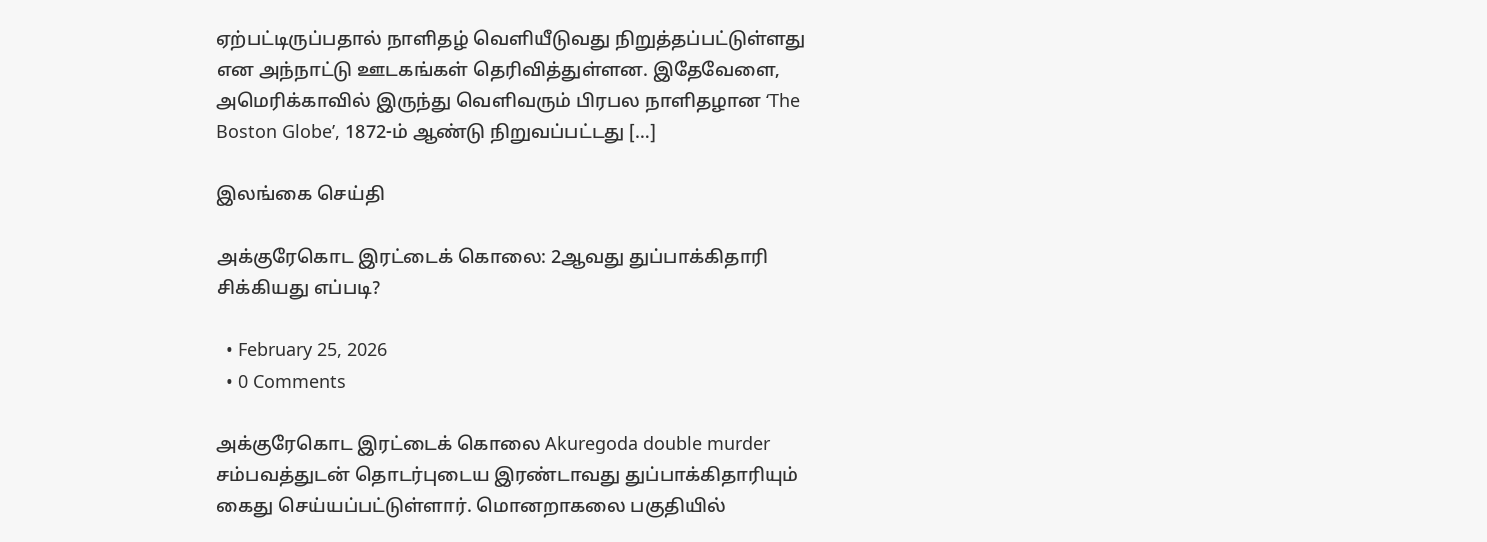ஏற்பட்டிருப்பதால் நாளிதழ் வெளியீடுவது நிறுத்தப்பட்டுள்ளது என அந்நாட்டு ஊடகங்கள் தெரிவித்துள்ளன. இதேவேளை, அமெரிக்காவில் இருந்து வெளிவரும் பிரபல நாளிதழான ‘The Boston Globe’, 1872-ம் ஆண்டு நிறுவப்பட்டது […]

இலங்கை செய்தி

அக்குரேகொட இரட்டைக் கொலை: 2ஆவது துப்பாக்கிதாரி சிக்கியது எப்படி?

  • February 25, 2026
  • 0 Comments

அக்குரேகொட இரட்டைக் கொலை Akuregoda double murder சம்பவத்துடன் தொடர்புடைய இரண்டாவது துப்பாக்கிதாரியும் கைது செய்யப்பட்டுள்ளார். மொனறாகலை பகுதியில்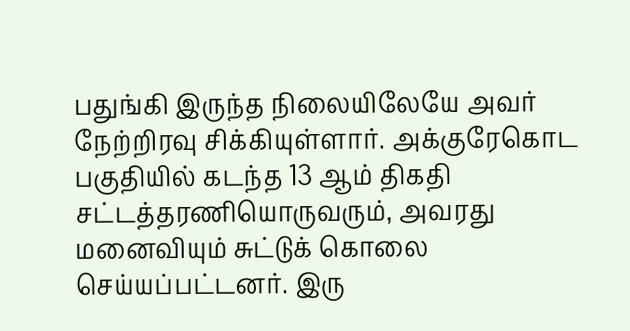பதுங்கி இருந்த நிலையிலேயே அவர் நேற்றிரவு சிக்கியுள்ளார். அக்குரேகொட பகுதியில் கடந்த 13 ஆம் திகதி சட்டத்தரணியொருவரும், அவரது மனைவியும் சுட்டுக் கொலை செய்யப்பட்டனர். இரு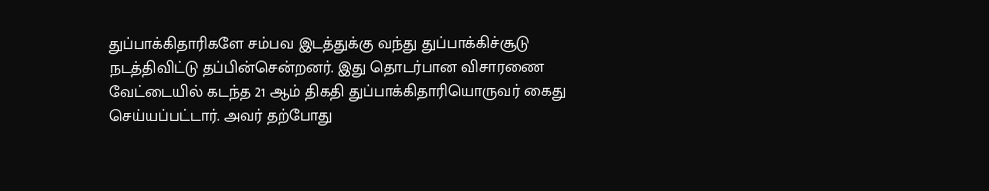துப்பாக்கிதாரிகளே சம்பவ இடத்துக்கு வந்து துப்பாக்கிச்சூடு நடத்திவிட்டு தப்பின்சென்றனர். இது தொடர்பான விசாரணை வேட்டையில் கடந்த 21 ஆம் திகதி துப்பாக்கிதாரியொருவர் கைது செய்யப்பட்டார். அவர் தற்போது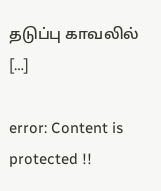தடுப்பு காவலில் […]

error: Content is protected !!